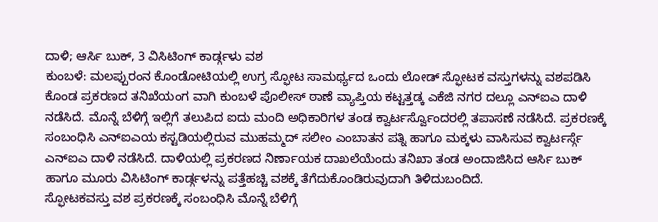ದಾಳಿ; ಆರ್ಸಿ ಬುಕ್, 3 ವಿಸಿಟಿಂಗ್ ಕಾರ್ಡ್ಗಳು ವಶ
ಕುಂಬಳೆ: ಮಲಪ್ಪುರಂನ ಕೊಂಡೋಟಿಯಲ್ಲಿ ಉಗ್ರ ಸ್ಫೋಟ ಸಾಮರ್ಥ್ಯದ ಒಂದು ಲೋಡ್ ಸ್ಫೋಟಕ ವಸ್ತುಗಳನ್ನು ವಶಪಡಿಸಿ ಕೊಂಡ ಪ್ರಕರಣದ ತನಿಖೆಯಂಗ ವಾಗಿ ಕುಂಬಳೆ ಪೊಲೀಸ್ ಠಾಣೆ ವ್ಯಾಪ್ತಿಯ ಕಟ್ಟತ್ತಡ್ಕ ಎಕೆಜಿ ನಗರ ದಲ್ಲೂ ಎನ್ಐಎ ದಾಳಿ ನಡೆಸಿದೆ. ಮೊನ್ನೆ ಬೆಳಿಗ್ಗೆ ಇಲ್ಲಿಗೆ ತಲುಪಿದ ಐದು ಮಂದಿ ಅಧಿಕಾರಿಗಳ ತಂಡ ಕ್ವಾರ್ಟರ್ಸ್ವೊಂದರಲ್ಲಿ ತಪಾಸಣೆ ನಡೆಸಿದೆ. ಪ್ರಕರಣಕ್ಕೆ ಸಂಬಂಧಿಸಿ ಎನ್ಐಎಯ ಕಸ್ಟಡಿಯಲ್ಲಿರುವ ಮುಹಮ್ಮದ್ ಸಲೀಂ ಎಂಬಾತನ ಪತ್ನಿ ಹಾಗೂ ಮಕ್ಕಳು ವಾಸಿಸುವ ಕ್ವಾರ್ಟರ್ಸ್ಗೆ ಎನ್ಐಎ ದಾಳಿ ನಡೆಸಿದೆ. ದಾಳಿಯಲ್ಲಿ ಪ್ರಕರಣದ ನಿರ್ಣಾಯಕ ದಾಖಲೆಯೆಂದು ತನಿಖಾ ತಂಡ ಅಂದಾಜಿಸಿದ ಆರ್ಸಿ ಬುಕ್ ಹಾಗೂ ಮೂರು ವಿಸಿಟಿಂಗ್ ಕಾರ್ಡ್ಗಳನ್ನು ಪತ್ತೆಹಚ್ಚಿ ವಶಕ್ಕೆ ತೆಗೆದುಕೊಂಡಿರುವುದಾಗಿ ತಿಳಿದುಬಂದಿದೆ.
ಸ್ಫೋಟಕವಸ್ತು ವಶ ಪ್ರಕರಣಕ್ಕೆ ಸಂಬಂಧಿಸಿ ಮೊನ್ನೆ ಬೆಳಿಗ್ಗೆ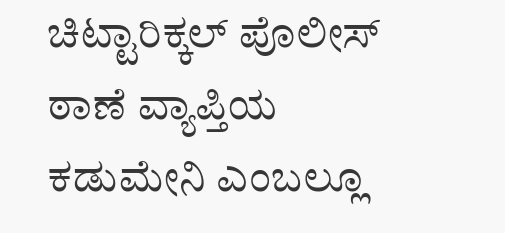ಚಿಟ್ಟಾರಿಕ್ಕಲ್ ಪೊಲೀಸ್ ಠಾಣೆ ವ್ಯಾಪ್ತಿಯ ಕಡುಮೇನಿ ಎಂಬಲ್ಲೂ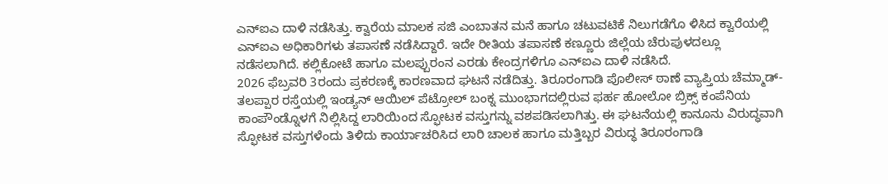ಎನ್ಐಎ ದಾಳಿ ನಡೆಸಿತ್ತು. ಕ್ವಾರೆಯ ಮಾಲಕ ಸಜಿ ಎಂಬಾತನ ಮನೆ ಹಾಗೂ ಚಟುವಟಿಕೆ ನಿಲುಗಡೆಗೊ ಳಿಸಿದ ಕ್ವಾರೆಯಲ್ಲಿ ಎನ್ಐಎ ಅಧಿಕಾರಿಗಳು ತಪಾಸಣೆ ನಡೆಸಿದ್ದಾರೆ. ಇದೇ ರೀತಿಯ ತಪಾಸಣೆ ಕಣ್ಣೂರು ಜಿಲ್ಲೆಯ ಚೆರುಪುಳದಲ್ಲೂ ನಡೆಸಲಾಗಿದೆ. ಕಲ್ಲಿಕೋಟೆ ಹಾಗೂ ಮಲಪ್ಪುರಂನ ಎರಡು ಕೇಂದ್ರಗಳಿಗೂ ಎನ್ಐಎ ದಾಳಿ ನಡೆಸಿದೆ.
2026 ಫೆಬ್ರವರಿ 3ರಂದು ಪ್ರಕರಣಕ್ಕೆ ಕಾರಣವಾದ ಘಟನೆ ನಡೆದಿತ್ತು. ತಿರೂರಂಗಾಡಿ ಪೊಲೀಸ್ ಠಾಣೆ ವ್ಯಾಪ್ತಿಯ ಚೆಮ್ಮಾಡ್-ತಲಪ್ಪಾರ ರಸ್ತೆಯಲ್ಲಿ ಇಂಡ್ಯನ್ ಆಯಿಲ್ ಪೆಟ್ರೋಲ್ ಬಂಕ್ನ ಮುಂಭಾಗದಲ್ಲಿರುವ ಫರ್ಹ ಹೋಲೋ ಬ್ರಿಕ್ಸ್ ಕಂಪೆನಿಯ ಕಾಂಪೌಂಡ್ನೊಳಗೆ ನಿಲ್ಲಿಸಿದ್ದ ಲಾರಿಯಿಂದ ಸ್ಫೋಟಕ ವಸ್ತುಗನ್ನು ವಶಪಡಿಸಲಾಗಿತ್ತು. ಈ ಘಟನೆಯಲ್ಲಿ ಕಾನೂನು ವಿರುದ್ಧವಾಗಿ ಸ್ಫೋಟಕ ವಸ್ತುಗಳೆಂದು ತಿಳಿದು ಕಾರ್ಯಾಚರಿಸಿದ ಲಾರಿ ಚಾಲಕ ಹಾಗೂ ಮತ್ತಿಬ್ಬರ ವಿರುದ್ಧ ತಿರೂರಂಗಾಡಿ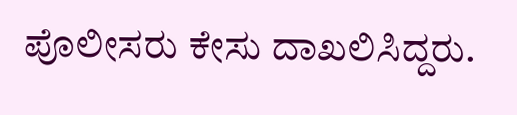ಪೊಲೀಸರು ಕೇಸು ದಾಖಲಿಸಿದ್ದರು.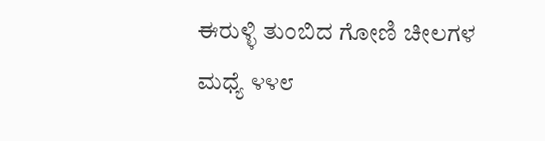ಈರುಳ್ಳಿ ತುಂಬಿದ ಗೋಣಿ ಚೀಲಗಳ ಮಧ್ಯೆ ೪೪೮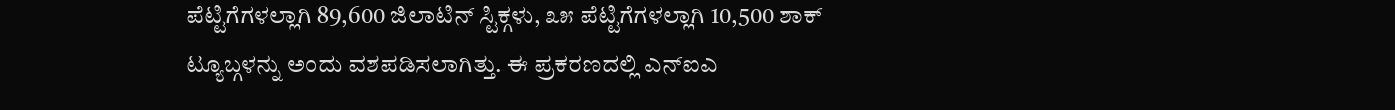ಪೆಟ್ಟಿಗೆಗಳಲ್ಲಾಗಿ 89,600 ಜಿಲಾಟಿನ್ ಸ್ಟಿಕ್ಗಳು, ೩೫ ಪೆಟ್ಟಿಗೆಗಳಲ್ಲಾಗಿ 10,500 ಶಾಕ್ ಟ್ಯೂಬ್ಗಳನ್ನು ಅಂದು ವಶಪಡಿಸಲಾಗಿತ್ತು. ಈ ಪ್ರಕರಣದಲ್ಲಿ ಎನ್ಐಎ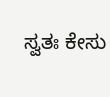ಸ್ವತಃ ಕೇಸು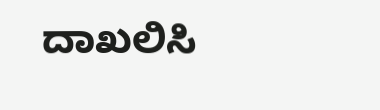ದಾಖಲಿಸಿ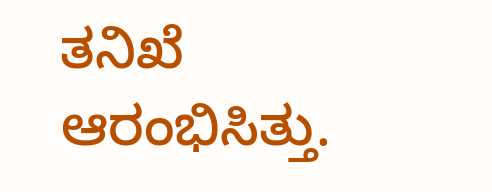ತನಿಖೆ ಆರಂಭಿಸಿತ್ತು.